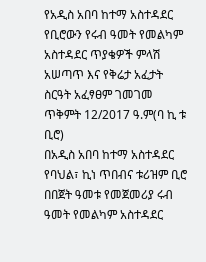የአዲስ አበባ ከተማ አስተዳደር የቢሮውን የሩብ ዓመት የመልካም አስተዳደር ጥያቄዎች ምላሽ አሠጣጥ እና የቅሬታ አፈታት ስርዓት አፈፃፀም ገመገመ
ጥቅምት 12/2017 ዓ.ም(ባ ኪ ቱ ቢሮ)
በአዲስ አበባ ከተማ አስተዳደር የባህል፣ ኪነ ጥበብና ቱሪዝም ቢሮ በበጀት ዓመቱ የመጀመሪያ ሩብ ዓመት የመልካም አስተዳደር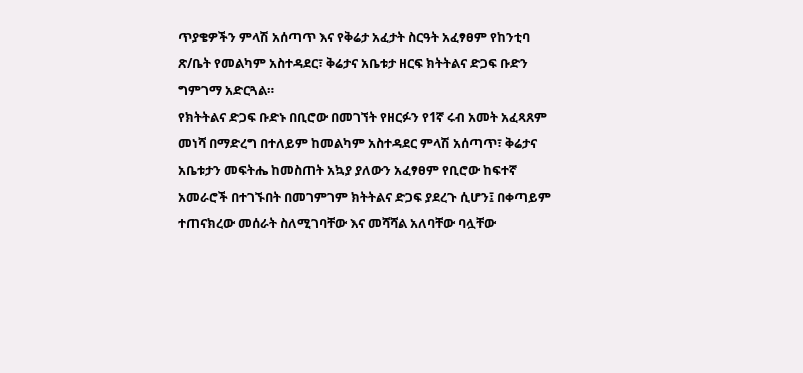ጥያቄዎችን ምላሽ አሰጣጥ እና የቅሬታ አፈታት ስርዓት አፈፃፀም የከንቲባ ጽ/ቤት የመልካም አስተዳደር፣ ቅሬታና አቤቱታ ዘርፍ ክትትልና ድጋፍ ቡድን ግምገማ አድርጓል።
የክትትልና ድጋፍ ቡድኑ በቢሮው በመገኘት የዘርፉን የ1ኛ ሩብ አመት አፈጻጸም መነሻ በማድረግ በተለይም ከመልካም አስተዳደር ምላሽ አሰጣጥ፣ ቅሬታና አቤቱታን መፍትሔ ከመስጠት አኳያ ያለውን አፈፃፀም የቢሮው ከፍተኛ አመራሮች በተገኙበት በመገምገም ክትትልና ድጋፍ ያደረጉ ሲሆን፤ በቀጣይም ተጠናክረው መሰራት ስለሚገባቸው እና መሻሻል አለባቸው ባሏቸው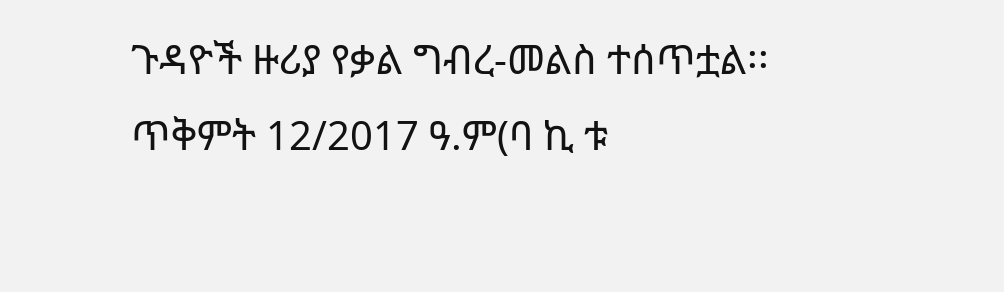ጉዳዮች ዙሪያ የቃል ግብረ-መልስ ተሰጥቷል፡፡
ጥቅምት 12/2017 ዓ.ም(ባ ኪ ቱ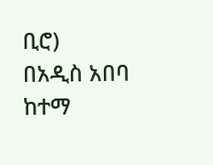ቢሮ)
በአዲስ አበባ ከተማ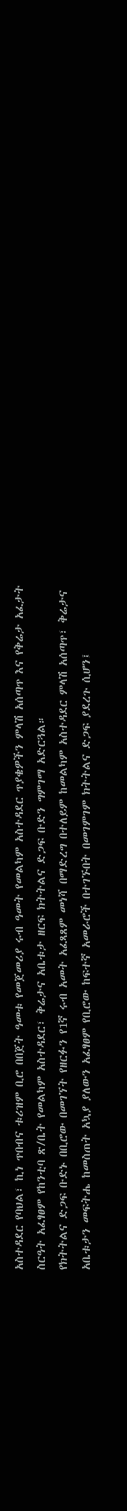አስተዳደር የባህል፣ ኪነ ጥበብና ቱሪዝም ቢሮ በበጀት ዓመቱ የመጀመሪያ ሩብ ዓመት የመልካም አስተዳደር ጥያቄዎችን ምላሽ አሰጣጥ እና የቅሬታ አፈታት ስርዓት አፈፃፀም የከንቲባ ጽ/ቤት የመልካም አስተዳደር፣ ቅሬታና አቤቱታ ዘርፍ ክትትልና ድጋፍ ቡድን ግምገማ አድርጓል።
የክትትልና ድጋፍ ቡድኑ በቢሮው በመገኘት የዘርፉን የ1ኛ ሩብ አመት አፈጻጸም መነሻ በማድረግ በተለይም ከመልካም አስተዳደር ምላሽ አሰጣጥ፣ ቅሬታና አቤቱታን መፍትሔ ከመስጠት አኳያ ያለውን አፈፃፀም የቢሮው ከፍተኛ አመራሮች በተገኙበት በመገምገም ክትትልና ድጋፍ ያደረጉ ሲሆን፤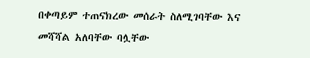በቀጣይም ተጠናክረው መሰራት ስለሚገባቸው እና መሻሻል አለባቸው ባሏቸው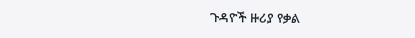ጉዳዮች ዙሪያ የቃል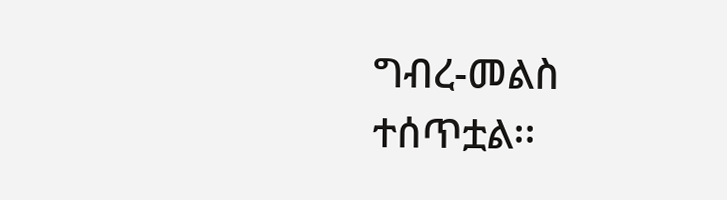ግብረ-መልስ ተሰጥቷል፡፡